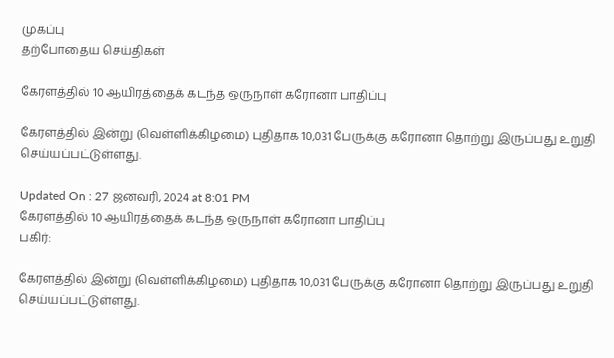முகப்பு
தற்போதைய செய்திகள்

கேரளத்தில் 10 ஆயிரத்தைக் கடந்த ஒருநாள் கரோனா பாதிப்பு

கேரளத்தில் இன்று (வெள்ளிக்கிழமை) புதிதாக 10,031 பேருக்கு கரோனா தொற்று இருப்பது உறுதி செய்யப்பட்டுள்ளது.

Updated On : 27 ஜனவரி, 2024 at 8:01 PM
கேரளத்தில் 10 ஆயிரத்தைக் கடந்த ஒருநாள் கரோனா பாதிப்பு
பகிர்:

கேரளத்தில் இன்று (வெள்ளிக்கிழமை) புதிதாக 10,031 பேருக்கு கரோனா தொற்று இருப்பது உறுதி செய்யப்பட்டுள்ளது.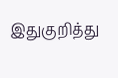இதுகுறித்து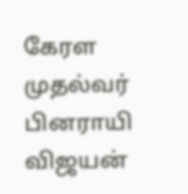கேரள முதல்வர் பினராயி விஜயன்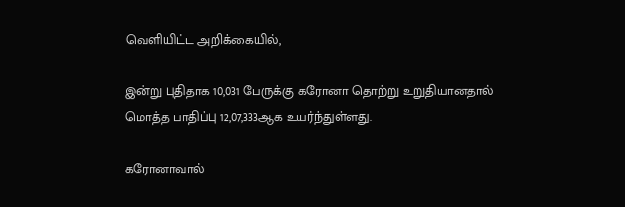வெளியிட்ட அறிக்கையில்,

இன்று புதிதாக 10,031 பேருக்கு கரோனா தொற்று உறுதியானதால் மொத்த பாதிப்பு 12,07,333ஆக உயர்ந்துள்ளது.

கரோனாவால்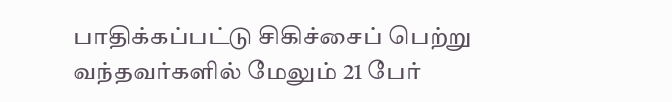பாதிக்கப்பட்டு சிகிச்சைப் பெற்று வந்தவர்களில் மேலும் 21 பேர்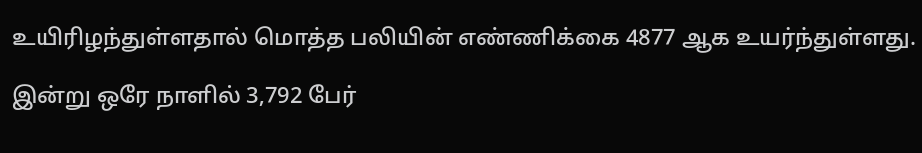உயிரிழந்துள்ளதால் மொத்த பலியின் எண்ணிக்கை 4877 ஆக உயர்ந்துள்ளது.

இன்று ஒரே நாளில் 3,792 பேர்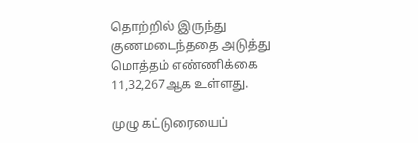தொற்றில் இருந்து குணமடைந்ததை அடுத்து மொத்தம் எண்ணிக்கை 11,32,267ஆக உள்ளது.

முழு கட்டுரையைப்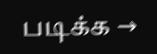படிக்க →